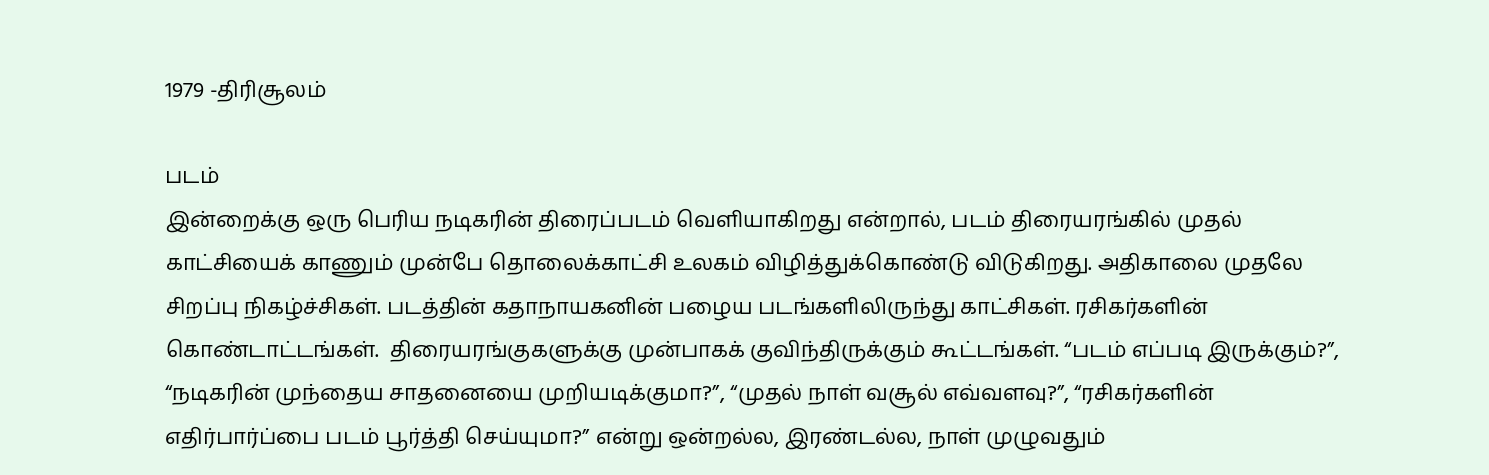1979 -திரிசூலம்

படம்
இன்றைக்கு ஒரு பெரிய நடிகரின் திரைப்படம் வெளியாகிறது என்றால், படம் திரையரங்கில் முதல் காட்சியைக் காணும் முன்பே தொலைக்காட்சி உலகம் விழித்துக்கொண்டு விடுகிறது. அதிகாலை முதலே சிறப்பு நிகழ்ச்சிகள். படத்தின் கதாநாயகனின் பழைய படங்களிலிருந்து காட்சிகள். ரசிகர்களின் கொண்டாட்டங்கள்.  திரையரங்குகளுக்கு முன்பாகக் குவிந்திருக்கும் கூட்டங்கள். “படம் எப்படி இருக்கும்?”, “நடிகரின் முந்தைய சாதனையை முறியடிக்குமா?”, “முதல் நாள் வசூல் எவ்வளவு?”, “ரசிகர்களின் எதிர்பார்ப்பை படம் பூர்த்தி செய்யுமா?” என்று ஒன்றல்ல, இரண்டல்ல, நாள் முழுவதும்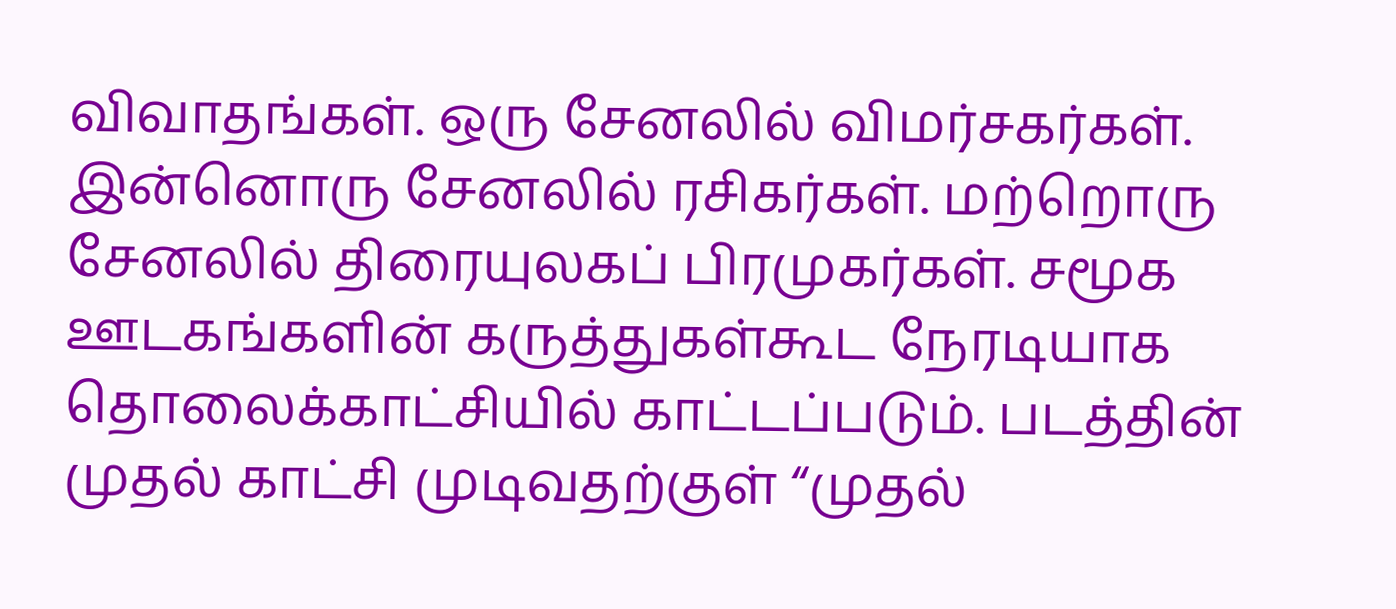விவாதங்கள். ஒரு சேனலில் விமர்சகர்கள். இன்னொரு சேனலில் ரசிகர்கள். மற்றொரு சேனலில் திரையுலகப் பிரமுகர்கள். சமூக ஊடகங்களின் கருத்துகள்கூட நேரடியாக தொலைக்காட்சியில் காட்டப்படும். படத்தின் முதல் காட்சி முடிவதற்குள் “முதல்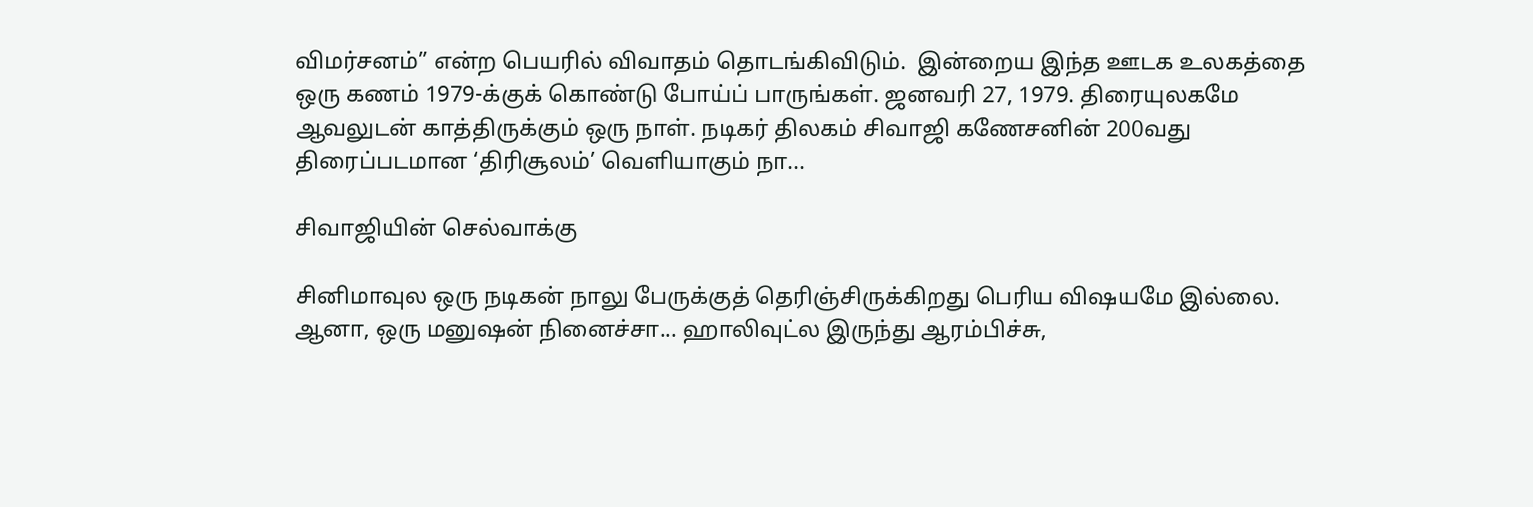விமர்சனம்” என்ற பெயரில் விவாதம் தொடங்கிவிடும்.  இன்றைய இந்த ஊடக உலகத்தை ஒரு கணம் 1979-க்குக் கொண்டு போய்ப் பாருங்கள். ஜனவரி 27, 1979. திரையுலகமே ஆவலுடன் காத்திருக்கும் ஒரு நாள். நடிகர் திலகம் சிவாஜி கணேசனின் 200வது திரைப்படமான ‘திரிசூலம்’ வெளியாகும் நா...

சிவாஜியின் செல்வாக்கு

சினிமாவுல ஒரு நடிகன் நாலு பேருக்குத் தெரிஞ்சிருக்கிறது பெரிய விஷயமே இல்லை. ஆனா, ஒரு மனுஷன் நினைச்சா... ஹாலிவுட்ல இருந்து ஆரம்பிச்சு,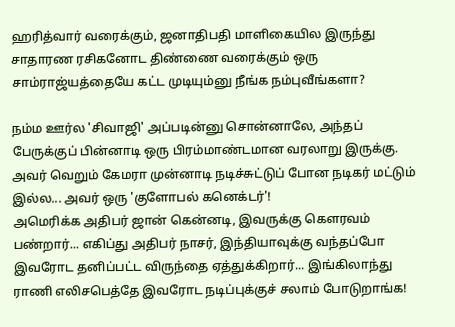ஹரித்வார் வரைக்கும், ஜனாதிபதி மாளிகையில இருந்து சாதாரண ரசிகனோட திண்ணை வரைக்கும் ஒரு சாம்ராஜ்யத்தையே கட்ட முடியும்னு நீங்க நம்புவீங்களா?

நம்ம ஊர்ல 'சிவாஜி' அப்படின்னு சொன்னாலே, அந்தப் பேருக்குப் பின்னாடி ஒரு பிரம்மாண்டமான வரலாறு இருக்கு. அவர் வெறும் கேமரா முன்னாடி நடிச்சுட்டுப் போன நடிகர் மட்டும் இல்ல... அவர் ஒரு 'குளோபல் கனெக்டர்'!
அமெரிக்க அதிபர் ஜான் கென்னடி, இவருக்கு கௌரவம் பண்றார்... எகிப்து அதிபர் நாசர், இந்தியாவுக்கு வந்தப்போ இவரோட தனிப்பட்ட விருந்தை ஏத்துக்கிறார்... இங்கிலாந்து ராணி எலிசபெத்தே இவரோட நடிப்புக்குச் சலாம் போடுறாங்க!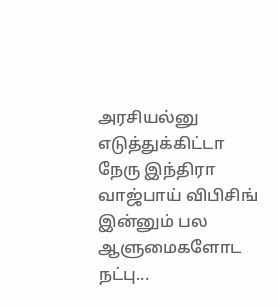அரசியல்னு எடுத்துக்கிட்டா நேரு இந்திரா வாஜ்பாய் விபிசிங் இன்னும் பல  ஆளுமைகளோட நட்பு...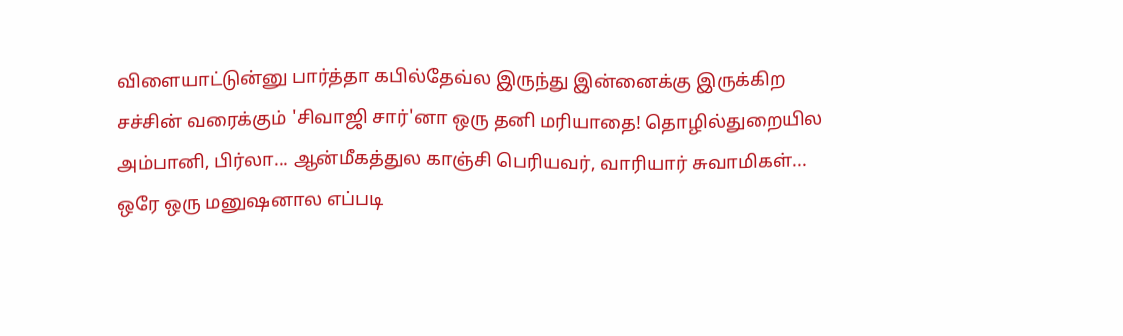விளையாட்டுன்னு பார்த்தா கபில்தேவ்ல இருந்து இன்னைக்கு இருக்கிற சச்சின் வரைக்கும் 'சிவாஜி சார்'னா ஒரு தனி மரியாதை! தொழில்துறையில அம்பானி, பிர்லா... ஆன்மீகத்துல காஞ்சி பெரியவர், வாரியார் சுவாமிகள்...
ஒரே ஒரு மனுஷனால எப்படி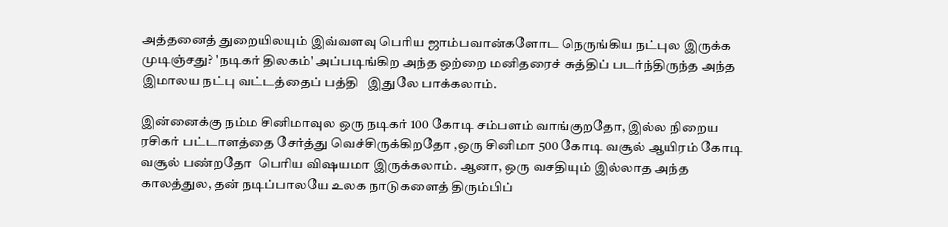அத்தனைத் துறையிலயும் இவ்வளவு பெரிய ஜாம்பவான்களோட நெருங்கிய நட்புல இருக்க முடிஞ்சது? 'நடிகர் திலகம்' அப்படிங்கிற அந்த ஒற்றை மனிதரைச் சுத்திப் படர்ந்திருந்த அந்த இமாலய நட்பு வட்டத்தைப் பத்தி   இதுலே பாக்கலாம்.

இன்னைக்கு நம்ம சினிமாவுல ஒரு நடிகர் 100 கோடி சம்பளம் வாங்குறதோ, இல்ல நிறைய ரசிகர் பட்டாளத்தை சேர்த்து வெச்சிருக்கிறதோ ,ஒரு சினிமா 500 கோடி வசூல் ஆயிரம் கோடி வசூல் பண்றதோ  பெரிய விஷயமா இருக்கலாம். ஆனா, ஒரு வசதியும் இல்லாத அந்த காலத்துல, தன் நடிப்பாலயே உலக நாடுகளைத் திரும்பிப்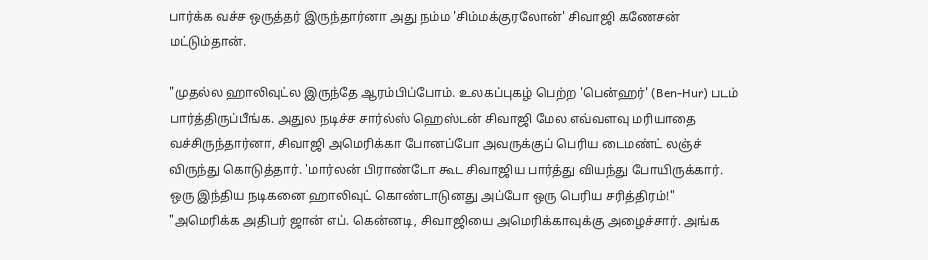பார்க்க வச்ச ஒருத்தர் இருந்தார்னா அது நம்ம 'சிம்மக்குரலோன்' சிவாஜி கணேசன் மட்டும்தான்.

"முதல்ல ஹாலிவுட்ல இருந்தே ஆரம்பிப்போம். உலகப்புகழ் பெற்ற 'பென்ஹர்' (Ben-Hur) படம் பார்த்திருப்பீங்க. அதுல நடிச்ச சார்ல்ஸ் ஹெஸ்டன் சிவாஜி மேல எவ்வளவு மரியாதை வச்சிருந்தார்னா, சிவாஜி அமெரிக்கா போனப்போ அவருக்குப் பெரிய டைமண்ட் லஞ்ச் விருந்து கொடுத்தார். 'மார்லன் பிராண்டோ கூட சிவாஜிய பார்த்து வியந்து போயிருக்கார். ஒரு இந்திய நடிகனை ஹாலிவுட் கொண்டாடுனது அப்போ ஒரு பெரிய சரித்திரம்!"
"அமெரிக்க அதிபர் ஜான் எப். கென்னடி, சிவாஜியை அமெரிக்காவுக்கு அழைச்சார். அங்க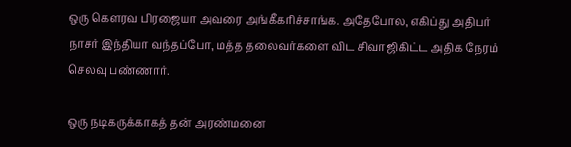ஒரு கௌரவ பிரஜையா அவரை அங்கீகரிச்சாங்க. அதேபோல, எகிப்து அதிபர்  நாசர் இந்தியா வந்தப்போ, மத்த தலைவர்களை விட சிவாஜிகிட்ட அதிக நேரம் செலவு பண்ணார்.

ஒரு நடிகருக்காகத் தன் அரண்மனை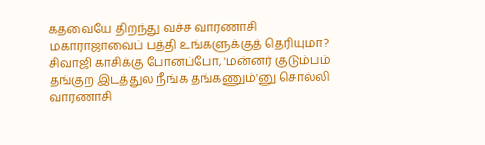கதவையே திறந்து வச்ச வாரணாசி மகாராஜாவைப் பத்தி உங்களுக்குத் தெரியுமா? சிவாஜி காசிக்கு போனப்போ, 'மன்னர் குடும்பம் தங்குற இடத்துல நீங்க தங்கணும்'னு சொல்லி வாரணாசி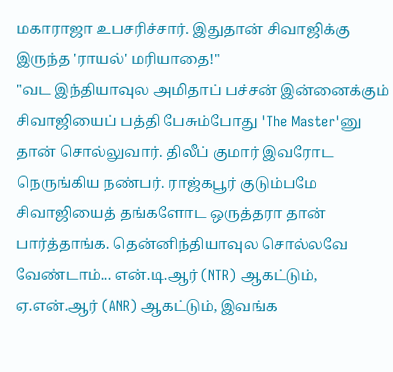மகாராஜா உபசரிச்சார். இதுதான் சிவாஜிக்கு இருந்த 'ராயல்' மரியாதை!"
"வட இந்தியாவுல அமிதாப் பச்சன் இன்னைக்கும் சிவாஜியைப் பத்தி பேசும்போது 'The Master'னு தான் சொல்லுவார். திலீப் குமார் இவரோட நெருங்கிய நண்பர். ராஜ்கபூர் குடும்பமே சிவாஜியைத் தங்களோட ஒருத்தரா தான் பார்த்தாங்க. தென்னிந்தியாவுல சொல்லவே வேண்டாம்... என்.டி.ஆர் (NTR) ஆகட்டும், ஏ.என்.ஆர் (ANR) ஆகட்டும், இவங்க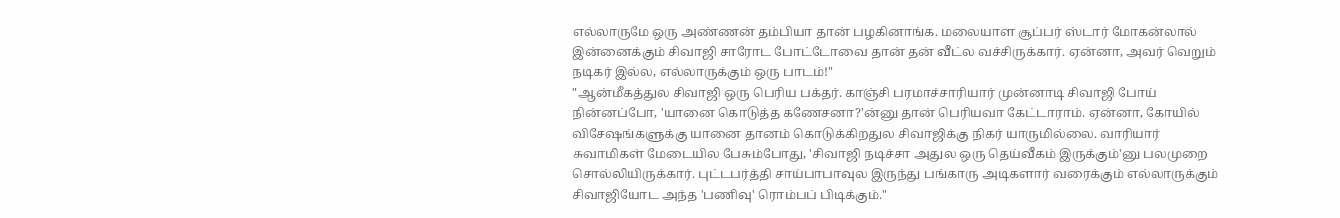எல்லாருமே ஒரு அண்ணன் தம்பியா தான் பழகினாங்க. மலையாள சூப்பர் ஸ்டார் மோகன்லால் இன்னைக்கும் சிவாஜி சாரோட போட்டோவை தான் தன் வீட்ல வச்சிருக்கார். ஏன்னா, அவர் வெறும் நடிகர் இல்ல, எல்லாருக்கும் ஒரு பாடம்!"
"ஆன்மீகத்துல சிவாஜி ஒரு பெரிய பக்தர். காஞ்சி பரமாச்சாரியார் முன்னாடி சிவாஜி போய் நின்னப்போ, 'யானை கொடுத்த கணேசனா?'ன்னு தான் பெரியவா கேட்டாராம். ஏன்னா, கோயில் விசேஷங்களுக்கு யானை தானம் கொடுக்கிறதுல சிவாஜிக்கு நிகர் யாருமில்லை. வாரியார் சுவாமிகள் மேடையில பேசும்போது, 'சிவாஜி நடிச்சா அதுல ஒரு தெய்வீகம் இருக்கும்'னு பலமுறை சொல்லியிருக்கார். புட்டபர்த்தி சாய்பாபாவுல இருந்து பங்காரு அடிகளார் வரைக்கும் எல்லாருக்கும் சிவாஜியோட அந்த 'பணிவு' ரொம்பப் பிடிக்கும்."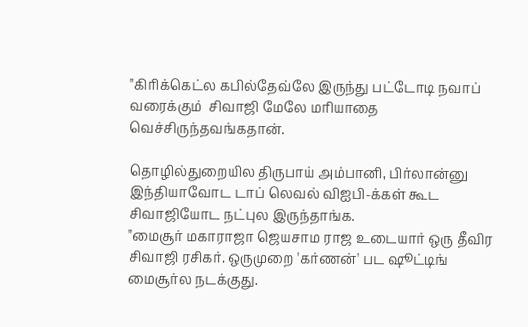"கிரிக்கெட்ல கபில்தேவ்லே இருந்து பட்டோடி நவாப் வரைக்கும்  சிவாஜி மேலே மரியாதை வெச்சிருந்தவங்கதான்.

தொழில்துறையில திருபாய் அம்பானி, பிர்லான்னு இந்தியாவோட டாப் லெவல் விஐபி-க்கள் கூட சிவாஜியோட நட்புல இருந்தாங்க.
"மைசூர் மகாராஜா ஜெயசாம ராஜ உடையார் ஒரு தீவிர சிவாஜி ரசிகர். ஒருமுறை 'கர்ணன்' பட ஷூட்டிங் மைசூர்ல நடக்குது.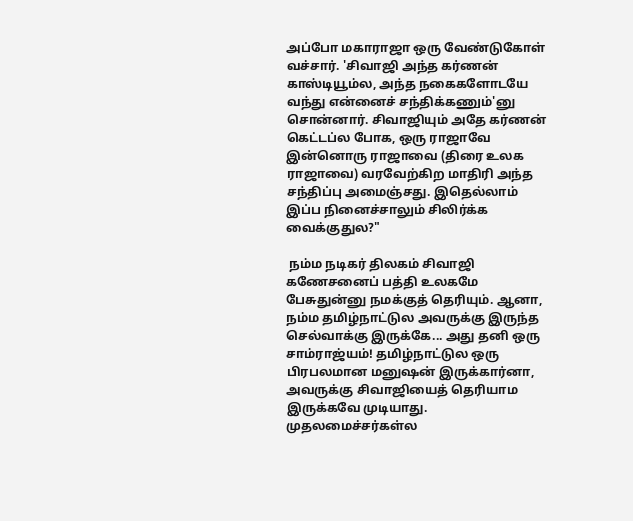அப்போ மகாராஜா ஒரு வேண்டுகோள் வச்சார். 'சிவாஜி அந்த கர்ணன் காஸ்டியூம்ல, அந்த நகைகளோடயே வந்து என்னைச் சந்திக்கணும்'னு சொன்னார். சிவாஜியும் அதே கர்ணன் கெட்டப்ல போக, ஒரு ராஜாவே இன்னொரு ராஜாவை (திரை உலக ராஜாவை) வரவேற்கிற மாதிரி அந்த சந்திப்பு அமைஞ்சது. இதெல்லாம் இப்ப நினைச்சாலும் சிலிர்க்க வைக்குதுல?"

 நம்ம நடிகர் திலகம் சிவாஜி கணேசனைப் பத்தி உலகமே பேசுதுன்னு நமக்குத் தெரியும். ஆனா, நம்ம தமிழ்நாட்டுல அவருக்கு இருந்த செல்வாக்கு இருக்கே... அது தனி ஒரு சாம்ராஜ்யம்! தமிழ்நாட்டுல ஒரு பிரபலமான மனுஷன் இருக்கார்னா, அவருக்கு சிவாஜியைத் தெரியாம இருக்கவே முடியாது. முதலமைச்சர்கள்ல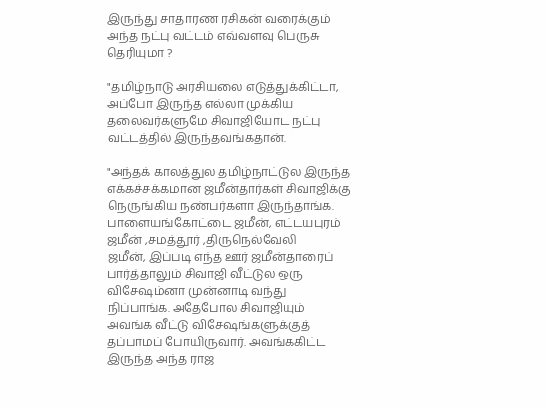இருந்து சாதாரண ரசிகன் வரைக்கும் அந்த நட்பு வட்டம் எவ்வளவு பெருசு தெரியுமா ?

"தமிழ்நாடு அரசியலை எடுத்துக்கிட்டா, அப்போ இருந்த எல்லா முக்கிய தலைவர்களுமே சிவாஜியோட நட்பு வட்டத்தில் இருந்தவங்கதான்.

"அந்தக் காலத்துல தமிழ்நாட்டுல இருந்த எக்கச்சக்கமான ஜமீன்தார்கள் சிவாஜிக்கு நெருங்கிய நண்பர்களா இருந்தாங்க. பாளையங்கோட்டை ஜமீன், எட்டயபுரம் ஜமீன் ,சமத்தூர் ,திருநெல்வேலி
ஜமீன், இப்படி எந்த ஊர் ஜமீன்தாரைப் பார்த்தாலும் சிவாஜி வீட்டுல ஒரு விசேஷம்னா முன்னாடி வந்து நிப்பாங்க. அதேபோல சிவாஜியும் அவங்க வீட்டு விசேஷங்களுக்குத் தப்பாமப் போயிருவார். அவங்ககிட்ட இருந்த அந்த ராஜ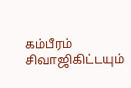கம்பீரம் சிவாஜிகிட்டயும்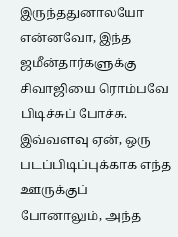இருந்ததுனாலயோ என்னவோ, இந்த ஜமீன்தார்களுக்கு சிவாஜியை ரொம்பவே பிடிச்சுப் போச்சு. இவ்வளவு ஏன், ஒரு படப்பிடிப்புக்காக எந்த ஊருக்குப் போனாலும், அந்த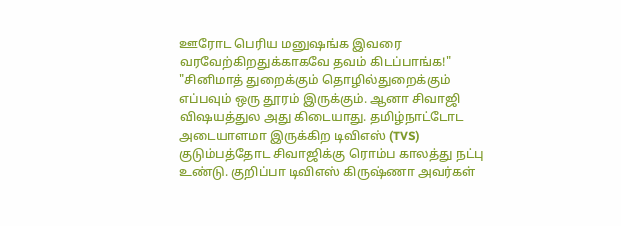ஊரோட பெரிய மனுஷங்க இவரை வரவேற்கிறதுக்காகவே தவம் கிடப்பாங்க!"
"சினிமாத் துறைக்கும் தொழில்துறைக்கும் எப்பவும் ஒரு தூரம் இருக்கும். ஆனா சிவாஜி விஷயத்துல அது கிடையாது. தமிழ்நாட்டோட அடையாளமா இருக்கிற டிவிஎஸ் (TVS) குடும்பத்தோட சிவாஜிக்கு ரொம்ப காலத்து நட்பு உண்டு. குறிப்பா டிவிஎஸ் கிருஷ்ணா அவர்கள்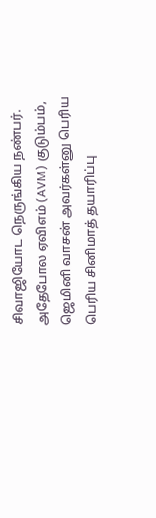சிவாஜியோட நெருங்கிய நண்பர். அதேபோல ஏவிஎம் (AVM) குடும்பம், ஜெமினி வாசன் அவர்கள்னு பெரிய பெரிய சினிமாத் தயாரிப்பு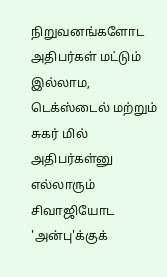நிறுவனங்களோட அதிபர்கள் மட்டும் இல்லாம, டெக்ஸ்டைல் மற்றும் சுகர் மில் அதிபர்கள்னு எல்லாரும் சிவாஜியோட 'அன்பு'க்குக்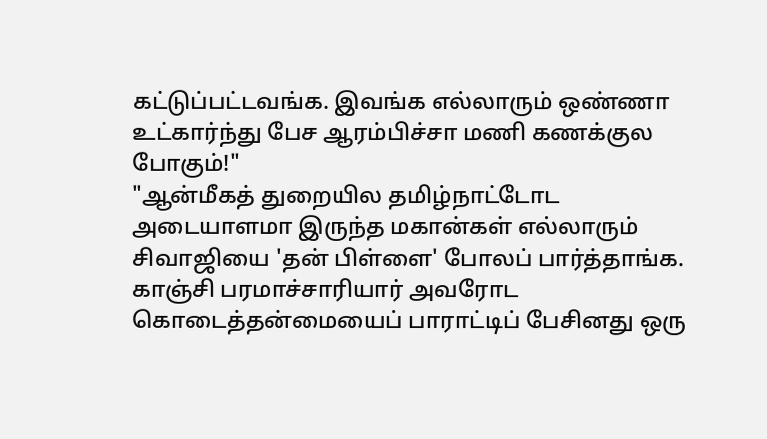கட்டுப்பட்டவங்க. இவங்க எல்லாரும் ஒண்ணா உட்கார்ந்து பேச ஆரம்பிச்சா மணி கணக்குல போகும்!"
"ஆன்மீகத் துறையில தமிழ்நாட்டோட அடையாளமா இருந்த மகான்கள் எல்லாரும் சிவாஜியை 'தன் பிள்ளை' போலப் பார்த்தாங்க. காஞ்சி பரமாச்சாரியார் அவரோட கொடைத்தன்மையைப் பாராட்டிப் பேசினது ஒரு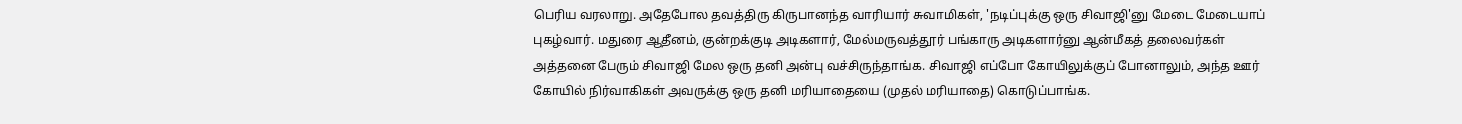பெரிய வரலாறு. அதேபோல தவத்திரு கிருபானந்த வாரியார் சுவாமிகள், 'நடிப்புக்கு ஒரு சிவாஜி'னு மேடை மேடையாப் புகழ்வார். மதுரை ஆதீனம், குன்றக்குடி அடிகளார், மேல்மருவத்தூர் பங்காரு அடிகளார்னு ஆன்மீகத் தலைவர்கள் அத்தனை பேரும் சிவாஜி மேல ஒரு தனி அன்பு வச்சிருந்தாங்க. சிவாஜி எப்போ கோயிலுக்குப் போனாலும், அந்த ஊர் கோயில் நிர்வாகிகள் அவருக்கு ஒரு தனி மரியாதையை (முதல் மரியாதை) கொடுப்பாங்க.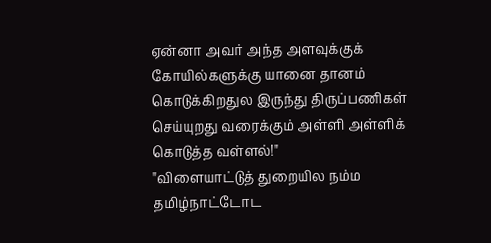ஏன்னா அவர் அந்த அளவுக்குக் கோயில்களுக்கு யானை தானம் கொடுக்கிறதுல இருந்து திருப்பணிகள் செய்யுறது வரைக்கும் அள்ளி அள்ளிக் கொடுத்த வள்ளல்!"
"விளையாட்டுத் துறையில நம்ம தமிழ்நாட்டோட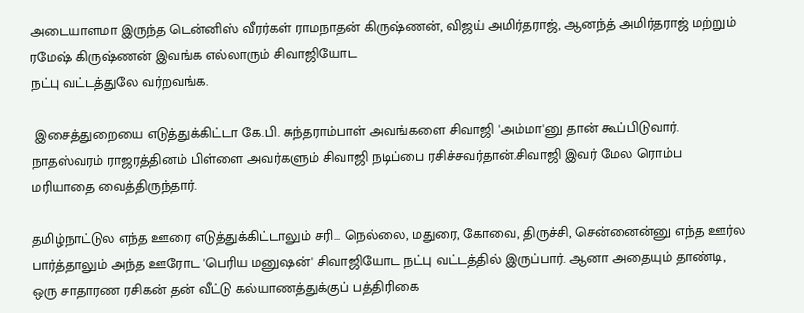அடையாளமா இருந்த டென்னிஸ் வீரர்கள் ராமநாதன் கிருஷ்ணன், விஜய் அமிர்தராஜ், ஆனந்த் அமிர்தராஜ் மற்றும் ரமேஷ் கிருஷ்ணன் இவங்க எல்லாரும் சிவாஜியோட
நட்பு வட்டத்துலே வர்றவங்க.

 இசைத்துறையை எடுத்துக்கிட்டா கே.பி. சுந்தராம்பாள் அவங்களை சிவாஜி 'அம்மா'னு தான் கூப்பிடுவார்.
நாதஸ்வரம் ராஜரத்தினம் பிள்ளை அவர்களும் சிவாஜி நடிப்பை ரசிச்சவர்தான்.சிவாஜி இவர் மேல ரொம்ப மரியாதை வைத்திருந்தார்.

தமிழ்நாட்டுல எந்த ஊரை எடுத்துக்கிட்டாலும் சரி... நெல்லை, மதுரை, கோவை, திருச்சி, சென்னைன்னு எந்த ஊர்ல பார்த்தாலும் அந்த ஊரோட 'பெரிய மனுஷன்' சிவாஜியோட நட்பு வட்டத்தில் இருப்பார். ஆனா அதையும் தாண்டி, ஒரு சாதாரண ரசிகன் தன் வீட்டு கல்யாணத்துக்குப் பத்திரிகை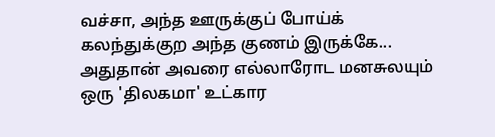வச்சா, அந்த ஊருக்குப் போய்க் கலந்துக்குற அந்த குணம் இருக்கே... அதுதான் அவரை எல்லாரோட மனசுலயும் ஒரு 'திலகமா' உட்கார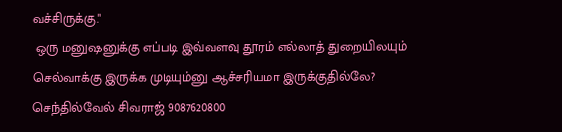வச்சிருக்கு."
 ஒரு மனுஷனுக்கு எப்படி இவ்வளவு தூரம் எல்லாத் துறையிலயும் செல்வாக்கு இருக்க முடியும்னு ஆச்சரியமா இருக்குதில்லே?
செந்தில்வேல் சிவராஜ் 9087620800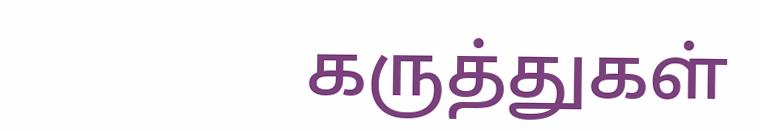கருத்துகள்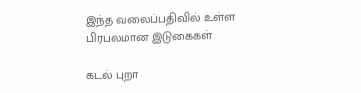இந்த வலைப்பதிவில் உள்ள பிரபலமான இடுகைகள்

கடல் புறா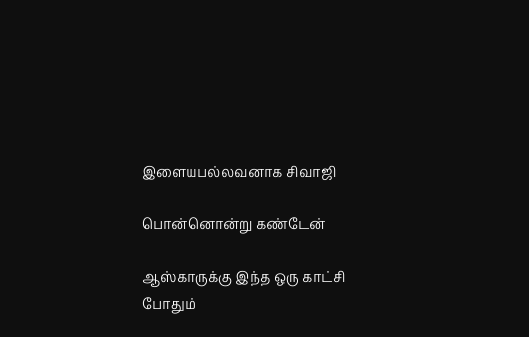இளையபல்லவனாக சிவாஜி

பொன்னொன்று கண்டேன்

ஆஸ்காருக்கு இந்த ஒரு காட்சி போதும்